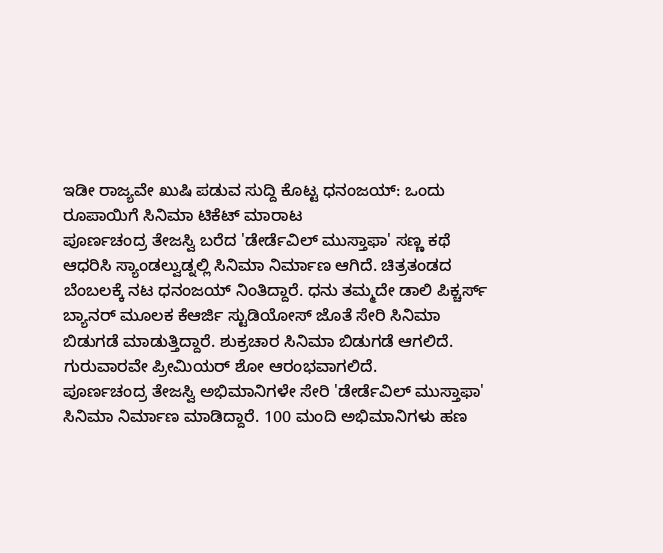ಇಡೀ ರಾಜ್ಯವೇ ಖುಷಿ ಪಡುವ ಸುದ್ದಿ ಕೊಟ್ಟ ಧನಂಜಯ್: ಒಂದು ರೂಪಾಯಿಗೆ ಸಿನಿಮಾ ಟಿಕೆಟ್ ಮಾರಾಟ
ಪೂರ್ಣಚಂದ್ರ ತೇಜಸ್ವಿ ಬರೆದ 'ಡೇರ್ಡೆವಿಲ್ ಮುಸ್ತಾಫಾ' ಸಣ್ಣ ಕಥೆ ಆಧರಿಸಿ ಸ್ಯಾಂಡಲ್ವುಡ್ನಲ್ಲಿ ಸಿನಿಮಾ ನಿರ್ಮಾಣ ಆಗಿದೆ. ಚಿತ್ರತಂಡದ ಬೆಂಬಲಕ್ಕೆ ನಟ ಧನಂಜಯ್ ನಿಂತಿದ್ದಾರೆ. ಧನು ತಮ್ಮದೇ ಡಾಲಿ ಪಿಕ್ಚರ್ಸ್ ಬ್ಯಾನರ್ ಮೂಲಕ ಕೆಆರ್ಜಿ ಸ್ಟುಡಿಯೋಸ್ ಜೊತೆ ಸೇರಿ ಸಿನಿಮಾ ಬಿಡುಗಡೆ ಮಾಡುತ್ತಿದ್ದಾರೆ. ಶುಕ್ರಚಾರ ಸಿನಿಮಾ ಬಿಡುಗಡೆ ಆಗಲಿದೆ. ಗುರುವಾರವೇ ಪ್ರೀಮಿಯರ್ ಶೋ ಆರಂಭವಾಗಲಿದೆ.
ಪೂರ್ಣಚಂದ್ರ ತೇಜಸ್ವಿ ಅಭಿಮಾನಿಗಳೇ ಸೇರಿ 'ಡೇರ್ಡೆವಿಲ್ ಮುಸ್ತಾಫಾ' ಸಿನಿಮಾ ನಿರ್ಮಾಣ ಮಾಡಿದ್ದಾರೆ. 100 ಮಂದಿ ಅಭಿಮಾನಿಗಳು ಹಣ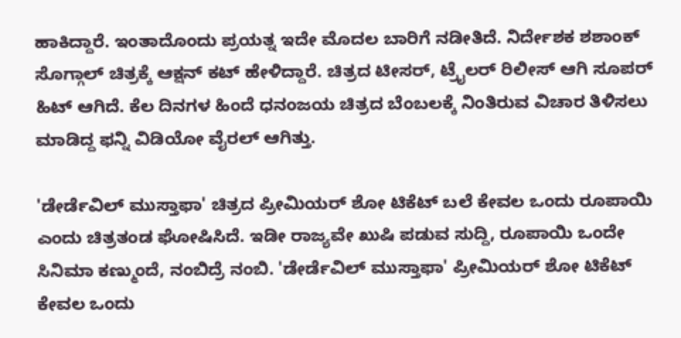ಹಾಕಿದ್ದಾರೆ. ಇಂತಾದೊಂದು ಪ್ರಯತ್ನ ಇದೇ ಮೊದಲ ಬಾರಿಗೆ ನಡೀತಿದೆ. ನಿರ್ದೇಶಕ ಶಶಾಂಕ್ ಸೊಗ್ಗಾಲ್ ಚಿತ್ರಕ್ಕೆ ಆಕ್ಷನ್ ಕಟ್ ಹೇಳಿದ್ದಾರೆ. ಚಿತ್ರದ ಟೀಸರ್, ಟ್ರೈಲರ್ ರಿಲೀಸ್ ಆಗಿ ಸೂಪರ್ ಹಿಟ್ ಆಗಿದೆ. ಕೆಲ ದಿನಗಳ ಹಿಂದೆ ಧನಂಜಯ ಚಿತ್ರದ ಬೆಂಬಲಕ್ಕೆ ನಿಂತಿರುವ ವಿಚಾರ ತಿಳಿಸಲು ಮಾಡಿದ್ದ ಫನ್ನಿ ವಿಡಿಯೋ ವೈರಲ್ ಆಗಿತ್ತು.

'ಡೇರ್ಡೆವಿಲ್ ಮುಸ್ತಾಫಾ' ಚಿತ್ರದ ಪ್ರೀಮಿಯರ್ ಶೋ ಟಿಕೆಟ್ ಬಲೆ ಕೇವಲ ಒಂದು ರೂಪಾಯಿ ಎಂದು ಚಿತ್ರತಂಡ ಘೋಷಿಸಿದೆ. ಇಡೀ ರಾಜ್ಯವೇ ಖುಷಿ ಪಡುವ ಸುದ್ದಿ, ರೂಪಾಯಿ ಒಂದೇ ಸಿನಿಮಾ ಕಣ್ಮುಂದೆ, ನಂಬಿದ್ರೆ ನಂಬಿ. 'ಡೇರ್ಡೆವಿಲ್ ಮುಸ್ತಾಫಾ' ಪ್ರೀಮಿಯರ್ ಶೋ ಟಿಕೆಟ್ ಕೇವಲ ಒಂದು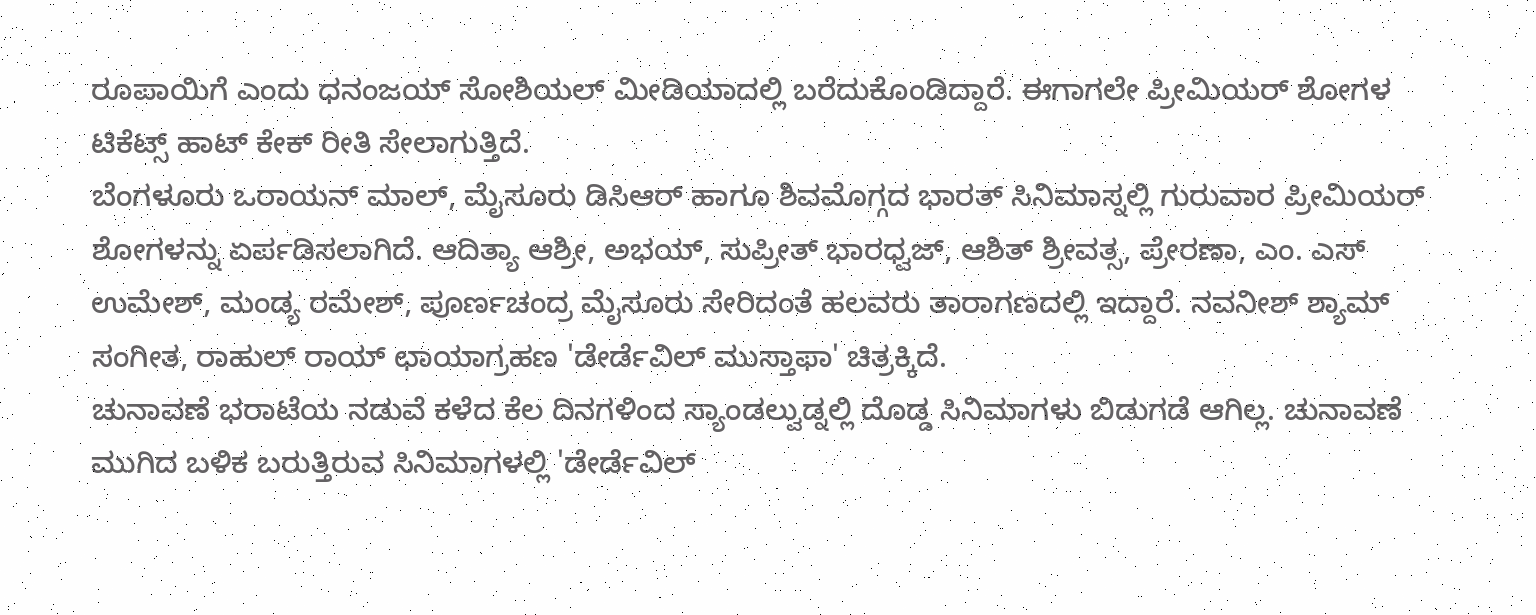ರೂಪಾಯಿಗೆ ಎಂದು ಧನಂಜಯ್ ಸೋಶಿಯಲ್ ಮೀಡಿಯಾದಲ್ಲಿ ಬರೆದುಕೊಂಡಿದ್ದಾರೆ. ಈಗಾಗಲೇ ಪ್ರೀಮಿಯರ್ ಶೋಗಳ ಟಿಕೆಟ್ಸ್ ಹಾಟ್ ಕೇಕ್ ರೀತಿ ಸೇಲಾಗುತ್ತಿದೆ.
ಬೆಂಗಳೂರು ಒರಾಯನ್ ಮಾಲ್, ಮೈಸೂರು ಡಿಸಿಆರ್ ಹಾಗೂ ಶಿವಮೊಗ್ಗದ ಭಾರತ್ ಸಿನಿಮಾಸ್ನಲ್ಲಿ ಗುರುವಾರ ಪ್ರೀಮಿಯರ್ ಶೋಗಳನ್ನು ಏರ್ಪಡಿಸಲಾಗಿದೆ. ಆದಿತ್ಯಾ ಆಶ್ರೀ, ಅಭಯ್, ಸುಪ್ರೀತ್ ಭಾರಧ್ವಜ್, ಆಶಿತ್ ಶ್ರೀವತ್ಸ, ಪ್ರೇರಣಾ, ಎಂ. ಎಸ್ ಉಮೇಶ್, ಮಂಡ್ಯ ರಮೇಶ್, ಪೂರ್ಣಚಂದ್ರ ಮೈಸೂರು ಸೇರಿದಂತೆ ಹಲವರು ತಾರಾಗಣದಲ್ಲಿ ಇದ್ದಾರೆ. ನವನೀಶ್ ಶ್ಯಾಮ್ ಸಂಗೀತ, ರಾಹುಲ್ ರಾಯ್ ಛಾಯಾಗ್ರಹಣ 'ಡೇರ್ಡೆವಿಲ್ ಮುಸ್ತಾಫಾ' ಚಿತ್ರಕ್ಕಿದೆ.
ಚುನಾವಣೆ ಭರಾಟೆಯ ನಡುವೆ ಕಳೆದ ಕೆಲ ದಿನಗಳಿಂದ ಸ್ಯಾಂಡಲ್ವುಡ್ನಲ್ಲಿ ದೊಡ್ಡ ಸಿನಿಮಾಗಳು ಬಿಡುಗಡೆ ಆಗಿಲ್ಲ. ಚುನಾವಣೆ ಮುಗಿದ ಬಳಿಕ ಬರುತ್ತಿರುವ ಸಿನಿಮಾಗಳಲ್ಲಿ 'ಡೇರ್ಡೆವಿಲ್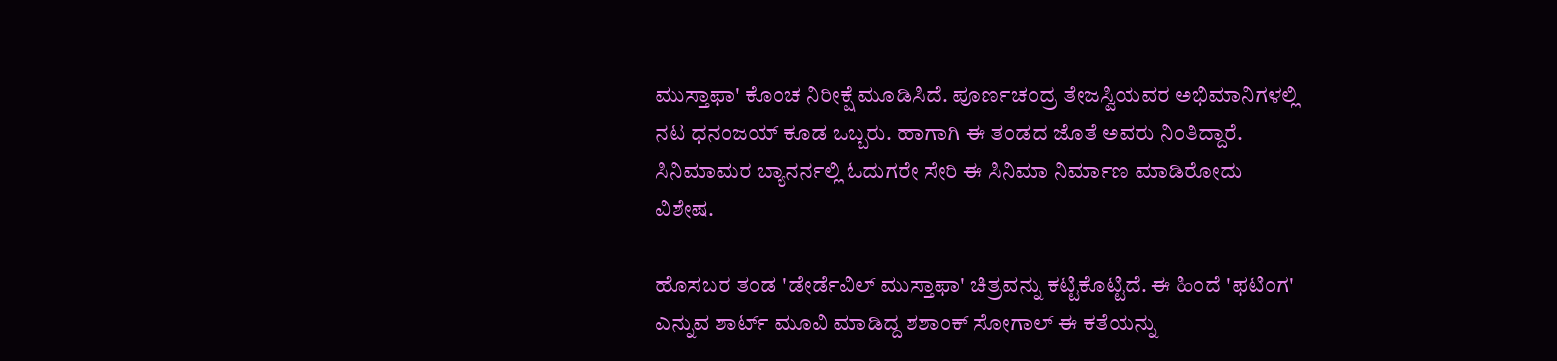ಮುಸ್ತಾಫಾ' ಕೊಂಚ ನಿರೀಕ್ಷೆ ಮೂಡಿಸಿದೆ. ಪೂರ್ಣಚಂದ್ರ ತೇಜಸ್ವಿಯವರ ಅಭಿಮಾನಿಗಳಲ್ಲಿ ನಟ ಧನಂಜಯ್ ಕೂಡ ಒಬ್ಬರು. ಹಾಗಾಗಿ ಈ ತಂಡದ ಜೊತೆ ಅವರು ನಿಂತಿದ್ದಾರೆ. ಸಿನಿಮಾಮರ ಬ್ಯಾನರ್ನಲ್ಲಿ ಓದುಗರೇ ಸೇರಿ ಈ ಸಿನಿಮಾ ನಿರ್ಮಾಣ ಮಾಡಿರೋದು ವಿಶೇಷ.

ಹೊಸಬರ ತಂಡ 'ಡೇರ್ಡೆವಿಲ್ ಮುಸ್ತಾಫಾ' ಚಿತ್ರವನ್ನು ಕಟ್ಟಿಕೊಟ್ಟಿದೆ. ಈ ಹಿಂದೆ 'ಫಟಿಂಗ' ಎನ್ನುವ ಶಾರ್ಟ್ ಮೂವಿ ಮಾಡಿದ್ದ ಶಶಾಂಕ್ ಸೋಗಾಲ್ ಈ ಕತೆಯನ್ನು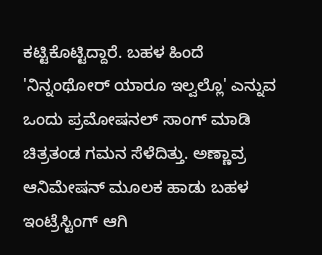ಕಟ್ಟಿಕೊಟ್ಟಿದ್ದಾರೆ. ಬಹಳ ಹಿಂದೆ 'ನಿನ್ನಂಥೋರ್ ಯಾರೂ ಇಲ್ವಲ್ಲೊ' ಎನ್ನುವ ಒಂದು ಪ್ರಮೋಷನಲ್ ಸಾಂಗ್ ಮಾಡಿ ಚಿತ್ರತಂಡ ಗಮನ ಸೆಳೆದಿತ್ತು. ಅಣ್ಣಾವ್ರ ಆನಿಮೇಷನ್ ಮೂಲಕ ಹಾಡು ಬಹಳ ಇಂಟ್ರೆಸ್ಟಿಂಗ್ ಆಗಿ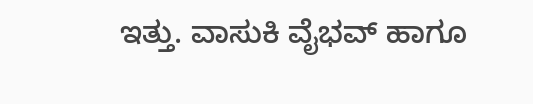ಇತ್ತು. ವಾಸುಕಿ ವೈಭವ್ ಹಾಗೂ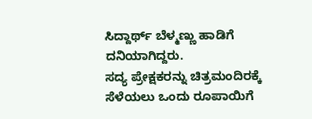ಸಿದ್ದಾರ್ಥ್ ಬೆಳ್ಮಣ್ಣು ಹಾಡಿಗೆ ದನಿಯಾಗಿದ್ದರು.
ಸದ್ಯ ಪ್ರೇಕ್ಷಕರನ್ನು ಚಿತ್ರಮಂದಿರಕ್ಕೆ ಸೆಳೆಯಲು ಒಂದು ರೂಪಾಯಿಗೆ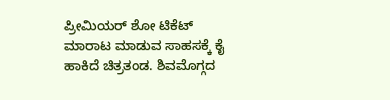ಪ್ರೀಮಿಯರ್ ಶೋ ಟಿಕೆಟ್ ಮಾರಾಟ ಮಾಡುವ ಸಾಹಸಕ್ಕೆ ಕೈ ಹಾಕಿದೆ ಚಿತ್ರತಂಡ. ಶಿವಮೊಗ್ಗದ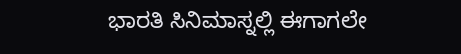ಭಾರತಿ ಸಿನಿಮಾಸ್ನಲ್ಲಿ ಈಗಾಗಲೇ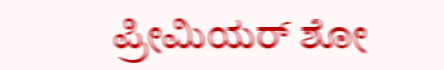ಪ್ರೀಮಿಯರ್ ಶೋ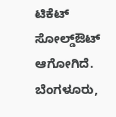ಟಿಕೆಟ್ ಸೋಲ್ಡ್ಔಟ್ ಆಗೋಗಿದೆ. ಬೆಂಗಳೂರು,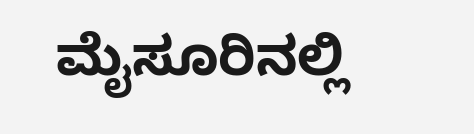ಮೈಸೂರಿನಲ್ಲಿ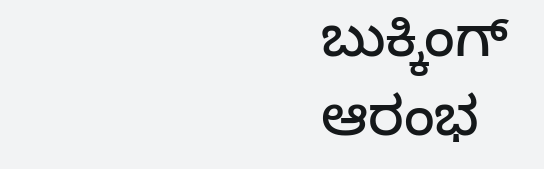ಬುಕ್ಕಿಂಗ್ ಆರಂಭ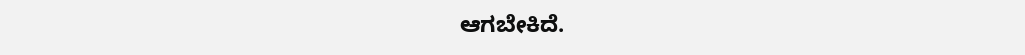ಆಗಬೇಕಿದೆ.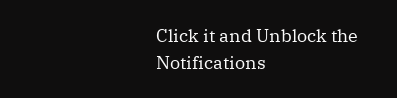Click it and Unblock the Notifications